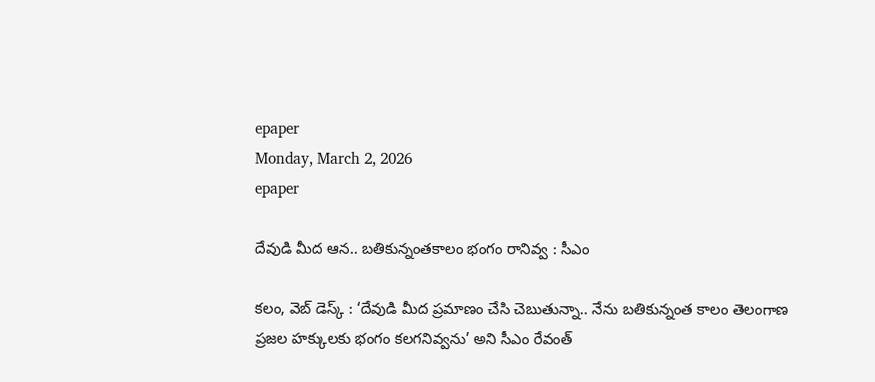epaper
Monday, March 2, 2026
epaper

దేవుడి మీద ఆన.. బతికున్నంతకాలం భంగం రానివ్వ : సీఎం

కలం, వెబ్ డెస్క్ : ‘దేవుడి మీద ప్రమాణం చేసి చెబుతున్నా.. నేను బతికున్నంత కాలం తెలంగాణ ప్రజల హక్కులకు భంగం కలగనివ్వను’ అని సీఎం రేవంత్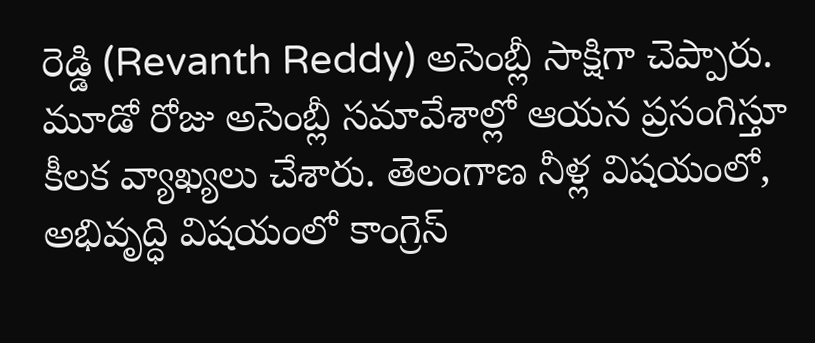రెడ్డి (Revanth Reddy) అసెంబ్లీ సాక్షిగా చెప్పారు. మూడో రోజు అసెంబ్లీ సమావేశాల్లో ఆయన ప్రసంగిస్తూ కీలక వ్యాఖ్యలు చేశారు. తెలంగాణ నీళ్ల విషయంలో, అభివృద్ధి విషయంలో కాంగ్రెస్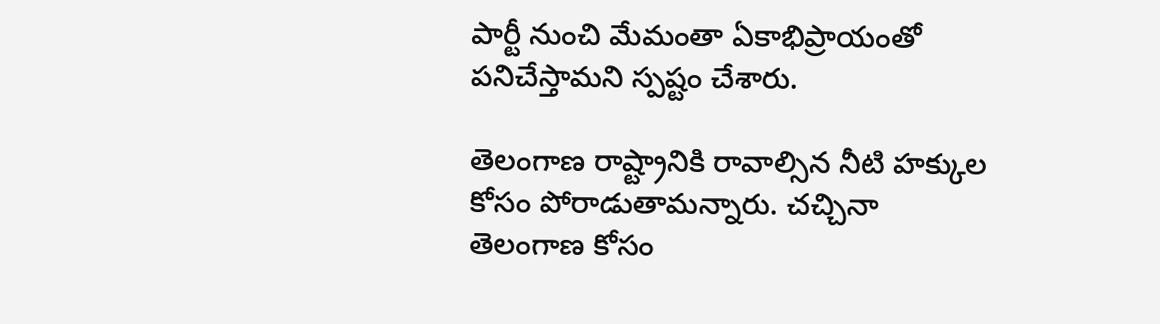పార్టీ నుంచి మేమంతా ఏకాభిప్రాయంతో పనిచేస్తామని స్పష్టం చేశారు.

తెలంగాణ రాష్ట్రానికి రావాల్సిన నీటి హక్కుల కోసం పోరాడుతామన్నారు. చచ్చినా తెలంగాణ కోసం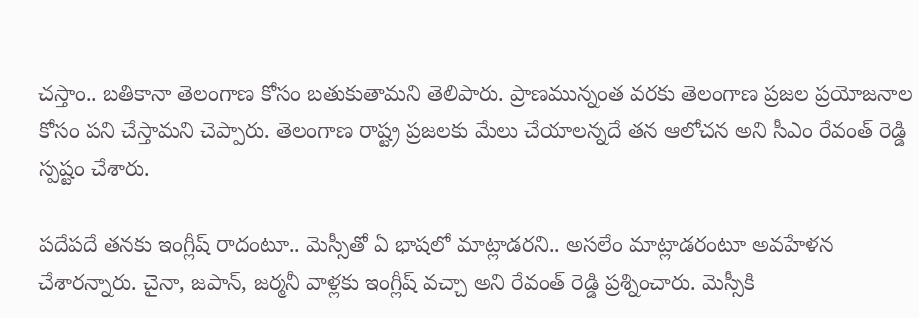చస్తాం.. బతికానా తెలంగాణ కోసం బతుకుతామని తెలిపారు. ప్రాణమున్నంత వరకు తెలంగాణ ప్రజల ప్రయోజనాల కోసం పని చేస్తామని చెప్పారు. తెలంగాణ రాష్ట్ర ప్రజలకు మేలు చేయాలన్నదే తన ఆలోచన అని సీఎం రేవంత్ రెడ్డి స్పష్టం చేశారు.

పదేపదే తనకు ఇంగ్లీష్ రాదంటూ.. మెస్సీతో ఏ భాషలో మాట్లాడరని.. అసలేం మాట్లాడరంటూ అవహేళన చేశారన్నారు. చైనా, జపాన్, జర్మనీ వాళ్లకు ఇంగ్లీష్ వచ్చా అని రేవంత్ రెడ్డి ప్రశ్నించారు. మెస్సీకి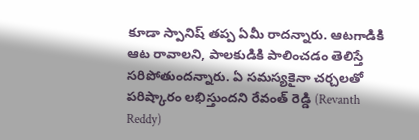కూడా స్పానిష్ తప్ప ఏమీ రాదన్నారు. ఆటగాడికి ఆట రావాలని, పాలకుడికి పాలించడం తెలిస్తే సరిపోతుందన్నారు. ఏ సమస్యకైనా చర్చలతో పరిష్కారం లభిస్తుందని రేవంత్ రెడ్డి (Revanth Reddy)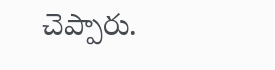చెప్పారు.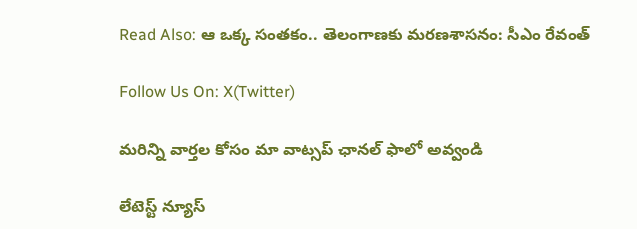Read Also: ఆ ఒక్క సంతకం.. తెలంగాణకు మరణశాసనం: సీఎం రేవంత్

Follow Us On: X(Twitter)

మ‌రిన్ని వార్త‌ల కోసం మా వాట్స‌ప్ ఛాన‌ల్ ఫాలో అవ్వండి

లేటెస్ట్ న్యూస్‌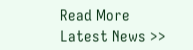Read More Latest News >>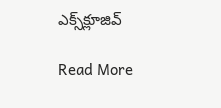ఎక్స్‌క్లూజివ్‌

Read More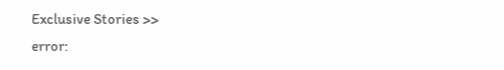Exclusive Stories >>
error: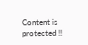Content is protected !!